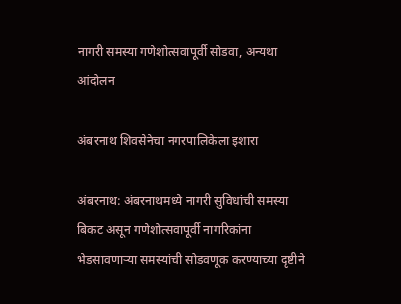नागरी समस्या गणेशोत्सवापूर्वी सोडवा, अन्यथा आंदोलन

अंबरनाथ शिवसेनेचा नगरपालिकेला इशारा

अंबरनाथ: अंबरनाथमध्ये नागरी सुविधांची समस्या बिकट असून गणेशोत्सवापूर्वी नागरिकांना भेडसावणाऱ्या समस्यांची सोडवणूक करण्याच्या दृष्टीने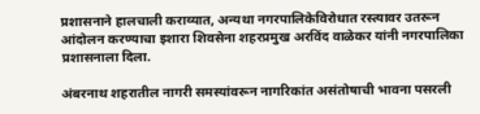प्रशासनाने हालचाली कराव्यात, अन्यथा नगरपालिकेविरोधात रस्त्यावर उतरून आंदोलन करण्याचा इशारा शिवसेना शहरप्रमुख अरविंद वाळेकर यांनी नगरपालिका प्रशासनाला दिला.

अंबरनाथ शहरातील नागरी समस्यांवरून नागरिकांत असंतोषाची भावना पसरली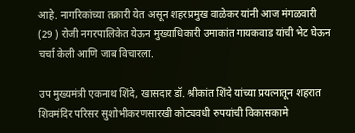आहे. नागरिकांच्या तक्रारी येत असून शहरप्रमुख वाळेकर यांनी आज मंगळवारी (29 ) रोजी नगरपालिकेत येऊन मुख्याधिकारी उमाकांत गायकवाड यांची भेट घेऊन चर्चा केली आणि जाब विचारला.

उप मुख्यमंत्री एकनाथ शिंदे, खासदार डॉ. श्रीकांत शिंदे यांच्या प्रयत्नातून शहरात शिवमंदिर परिसर सुशोभीकरणसारखी कोट्यवधी रुपयांची विकासकामे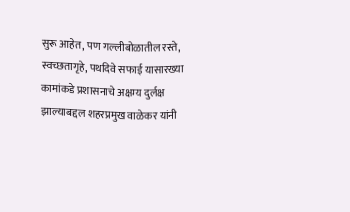सुरू आहेत, पण गल्लीबोळातील रस्ते, स्वच्छतागृहे, पथदिवे सफाई यासारख्या कामांकडे प्रशासनाचे अक्षम्य दुर्लक्ष झाल्याबद्दल शहरप्रमुख वाळेकर यांनी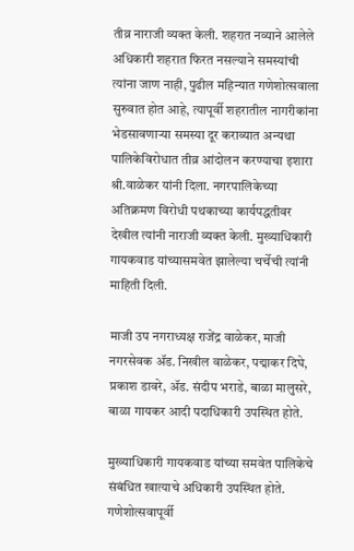तीव्र नाराजी व्यक्त केली. शहरात नव्याने आलेले अधिकारी शहरात फिरत नसल्याने समस्यांची त्यांना जाण नाही, पुढील महिन्यात गणेशोत्सवाला सुरुवात होत आहे, त्यापूर्वी शहरातील नागरीकांना भेडसावणाऱ्या समस्या दूर कराव्यात अन्यथा पालिकेविरोधात तीव्र आंदोलन करण्याचा इशारा श्री.वाळेकर यांनी दिला. नगरपालिकेच्या अतिक्रमण विरोधी पथकाच्या कार्यपद्धतीवर देखील त्यांनी नाराजी व्यक्त केली. मुख्याधिकारी गायकवाड यांच्यासमवेत झालेल्या चर्चेची त्यांनी माहिती दिली.

माजी उप नगराध्यक्ष राजेंद्र वाळेकर, माजी नगरसेवक ॲड. निखील वाळेकर, पद्माकर दिघे, प्रकाश डावरे, ॲड. संदीप भराडे, बाळा मालुसरे, बाळा गायकर आदी पदाधिकारी उपस्थित होते.

मुख्याधिकारी गायकवाड यांच्या समवेत पालिकेचे संबंधित खात्याचे अधिकारी उपस्थित होते. गणेशोत्सवापूर्वी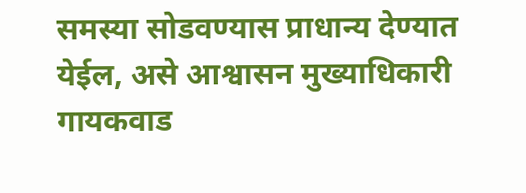समस्या सोडवण्यास प्राधान्य देण्यात येईल, असे आश्वासन मुख्याधिकारी गायकवाड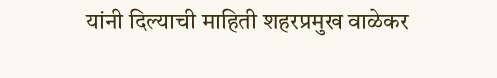यांनी दिल्याची माहिती शहरप्रमुख वाळेकर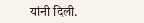यांनी दिली.